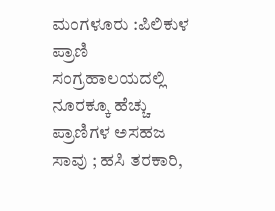ಮಂಗಳೂರು :ಪಿಲಿಕುಳ ಪ್ರಾಣಿ ಸಂಗ್ರಹಾಲಯದಲ್ಲಿ ನೂರಕ್ಕೂ ಹೆಚ್ಚು ಪ್ರಾಣಿಗಳ ಅಸಹಜ ಸಾವು ; ಹಸಿ ತರಕಾರಿ,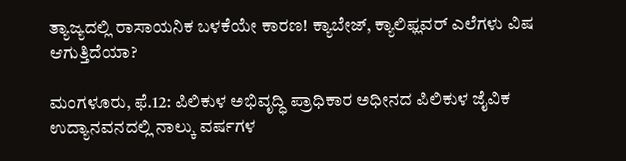ತ್ಯಾಜ್ಯದಲ್ಲಿ ರಾಸಾಯನಿಕ ಬಳಕೆಯೇ ಕಾರಣ! ಕ್ಯಾಬೇಜ್, ಕ್ಯಾಲಿಫ್ಲವರ್ ಎಲೆಗಳು ವಿಷ ಆಗುತ್ತಿದೆಯಾ?

ಮಂಗಳೂರು, ಫೆ.12: ಪಿಲಿಕುಳ ಅಭಿವೃದ್ಧಿ ಪ್ರಾಧಿಕಾರ ಅಧೀನದ ಪಿಲಿಕುಳ ಜೈವಿಕ ಉದ್ಯಾನವನದಲ್ಲಿ ನಾಲ್ಕು ವರ್ಷಗಳ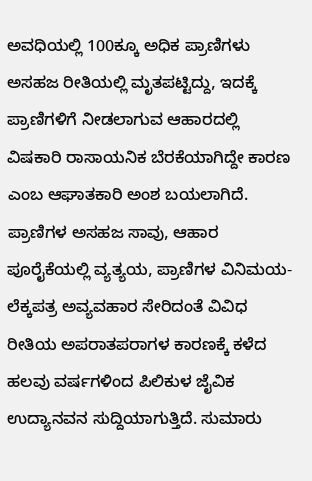ಅವಧಿಯಲ್ಲಿ 100ಕ್ಕೂ ಅಧಿಕ ಪ್ರಾಣಿಗಳು ಅಸಹಜ ರೀತಿಯಲ್ಲಿ ಮೃತಪಟ್ಟಿದ್ದು, ಇದಕ್ಕೆ ಪ್ರಾಣಿಗಳಿಗೆ ನೀಡಲಾಗುವ ಆಹಾರದಲ್ಲಿ ವಿಷಕಾರಿ ರಾಸಾಯನಿಕ ಬೆರಕೆಯಾಗಿದ್ದೇ ಕಾರಣ ಎಂಬ ಆಘಾತಕಾರಿ ಅಂಶ ಬಯಲಾಗಿದೆ.
ಪ್ರಾಣಿಗಳ ಅಸಹಜ ಸಾವು, ಆಹಾರ ಪೂರೈಕೆಯಲ್ಲಿ ವ್ಯತ್ಯಯ, ಪ್ರಾಣಿಗಳ ವಿನಿಮಯ- ಲೆಕ್ಕಪತ್ರ ಅವ್ಯವಹಾರ ಸೇರಿದಂತೆ ವಿವಿಧ ರೀತಿಯ ಅಪರಾತಪರಾಗಳ ಕಾರಣಕ್ಕೆ ಕಳೆದ ಹಲವು ವರ್ಷಗಳಿಂದ ಪಿಲಿಕುಳ ಜೈವಿಕ ಉದ್ಯಾನವನ ಸುದ್ದಿಯಾಗುತ್ತಿದೆ. ಸುಮಾರು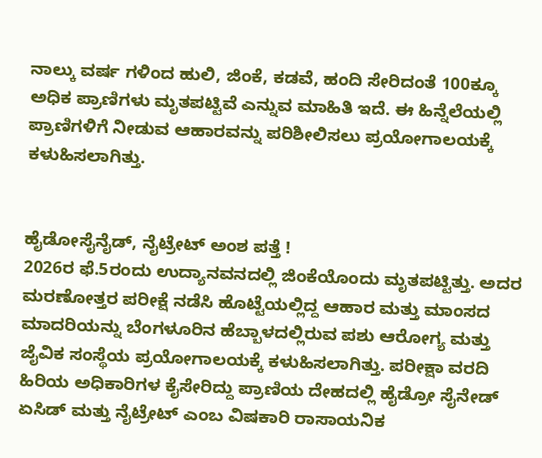ನಾಲ್ಕು ವರ್ಷ ಗಳಿಂದ ಹುಲಿ, ಜಿಂಕೆ, ಕಡವೆ, ಹಂದಿ ಸೇರಿದಂತೆ 100ಕ್ಕೂ ಅಧಿಕ ಪ್ರಾಣಿಗಳು ಮೃತಪಟ್ಟಿವೆ ಎನ್ನುವ ಮಾಹಿತಿ ಇದೆ. ಈ ಹಿನ್ನೆಲೆಯಲ್ಲಿ ಪ್ರಾಣಿಗಳಿಗೆ ನೀಡುವ ಆಹಾರವನ್ನು ಪರಿಶೀಲಿಸಲು ಪ್ರಯೋಗಾಲಯಕ್ಕೆ ಕಳುಹಿಸಲಾಗಿತ್ತು.


ಹೈಡೋಸೈನೈಡ್, ನೈಟ್ರೇಟ್ ಅಂಶ ಪತ್ತೆ !
2026ರ ಫೆ.5ರಂದು ಉದ್ಯಾನವನದಲ್ಲಿ ಜಿಂಕೆಯೊಂದು ಮೃತಪಟ್ಟಿತ್ತು. ಅದರ ಮರಣೋತ್ತರ ಪರೀಕ್ಷೆ ನಡೆಸಿ ಹೊಟ್ಟೆಯಲ್ಲಿದ್ದ ಆಹಾರ ಮತ್ತು ಮಾಂಸದ ಮಾದರಿಯನ್ನು ಬೆಂಗಳೂರಿನ ಹೆಬ್ಬಾಳದಲ್ಲಿರುವ ಪಶು ಆರೋಗ್ಯ ಮತ್ತು ಜೈವಿಕ ಸಂಸ್ಥೆಯ ಪ್ರಯೋಗಾಲಯಕ್ಕೆ ಕಳುಹಿಸಲಾಗಿತ್ತು. ಪರೀಕ್ಷಾ ವರದಿ ಹಿರಿಯ ಅಧಿಕಾರಿಗಳ ಕೈಸೇರಿದ್ದು ಪ್ರಾಣಿಯ ದೇಹದಲ್ಲಿ ಹೈಡ್ರೋ ಸೈನೇಡ್ ಏಸಿಡ್ ಮತ್ತು ನೈಟ್ರೇಟ್ ಎಂಬ ವಿಷಕಾರಿ ರಾಸಾಯನಿಕ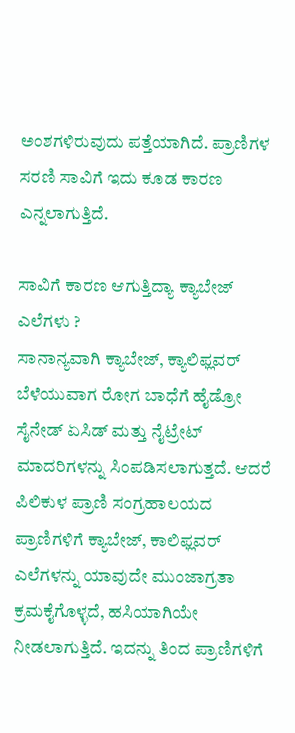ಅಂಶಗಳಿರುವುದು ಪತ್ತೆಯಾಗಿದೆ. ಪ್ರಾಣಿಗಳ ಸರಣಿ ಸಾವಿಗೆ ಇದು ಕೂಡ ಕಾರಣ ಎನ್ನಲಾಗುತ್ತಿದೆ.

ಸಾವಿಗೆ ಕಾರಣ ಆಗುತ್ತಿದ್ಯಾ ಕ್ಯಾಬೇಜ್ ಎಲೆಗಳು ?
ಸಾನಾನ್ಯವಾಗಿ ಕ್ಯಾಬೇಜ್, ಕ್ಯಾಲಿಫ್ಲವರ್ ಬೆಳೆಯುವಾಗ ರೋಗ ಬಾಧೆಗೆ ಹೈಡ್ರೋ ಸೈನೇಡ್ ಏಸಿಡ್ ಮತ್ತು ನೈಟ್ರೇಟ್ ಮಾದರಿಗಳನ್ನು ಸಿಂಪಡಿಸಲಾಗುತ್ತದೆ. ಆದರೆ ಪಿಲಿಕುಳ ಪ್ರಾಣಿ ಸಂಗ್ರಹಾಲಯದ ಪ್ರಾಣಿಗಳಿಗೆ ಕ್ಯಾಬೇಜ್, ಕಾಲಿಫ್ಲವರ್ ಎಲೆಗಳನ್ನು ಯಾವುದೇ ಮುಂಜಾಗ್ರತಾ ಕ್ರಮಕೈಗೊಳ್ಳದೆ, ಹಸಿಯಾಗಿಯೇ ನೀಡಲಾಗುತ್ತಿದೆ. ಇದನ್ನು ತಿಂದ ಪ್ರಾಣಿಗಳಿಗೆ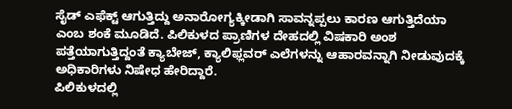ಸೈಡ್ ಎಫೆಕ್ಟ್ ಆಗುತ್ತಿದ್ದು ಅನಾರೋಗ್ಯಕ್ಕೀಡಾಗಿ ಸಾವನ್ನಪ್ಪಲು ಕಾರಣ ಆಗುತ್ತಿದೆಯಾ ಎಂಬ ಶಂಕೆ ಮೂಡಿದೆ. ಪಿಲಿಕುಳದ ಪ್ರಾಣಿಗಳ ದೇಹದಲ್ಲಿ ವಿಷಕಾರಿ ಅಂಶ ಪತ್ತೆಯಾಗುತ್ತಿದ್ದಂತೆ ಕ್ಯಾಬೇಜ್, ಕ್ಯಾಲಿಫ್ಲವರ್ ಎಲೆಗಳನ್ನು ಆಹಾರವನ್ನಾಗಿ ನೀಡುವುದಕ್ಕೆ ಅಧಿಕಾರಿಗಳು ನಿಷೇಧ ಹೇರಿದ್ದಾರೆ.
ಪಿಲಿಕುಳದಲ್ಲಿ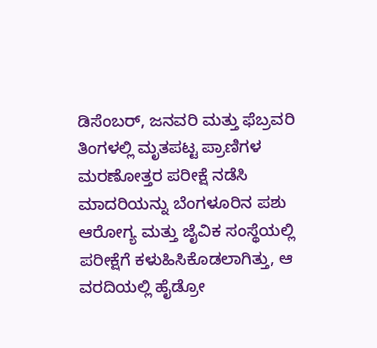ಡಿಸೆಂಬರ್, ಜನವರಿ ಮತ್ತು ಫೆಬ್ರವರಿ ತಿಂಗಳಲ್ಲಿ ಮೃತಪಟ್ಟ ಪ್ರಾಣಿಗಳ ಮರಣೋತ್ತರ ಪರೀಕ್ಷೆ ನಡೆಸಿ ಮಾದರಿಯನ್ನು ಬೆಂಗಳೂರಿನ ಪಶು ಆರೋಗ್ಯ ಮತ್ತು ಜೈವಿಕ ಸಂಸ್ಥೆಯಲ್ಲಿ ಪರೀಕ್ಷೆಗೆ ಕಳುಹಿಸಿಕೊಡಲಾಗಿತ್ತು, ಆ ವರದಿಯಲ್ಲಿ ಹೈಡ್ರೋ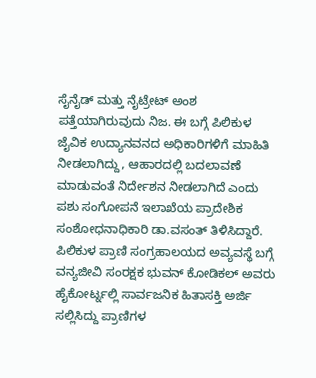ಸೈನೈಡ್ ಮತ್ತು ನೈಟ್ರೇಟ್ ಅಂಶ ಪತ್ತೆಯಾಗಿರುವುದು ನಿಜ. ಈ ಬಗ್ಗೆ ಪಿಲಿಕುಳ ಜೈವಿಕ ಉದ್ಯಾನವನದ ಅಧಿಕಾರಿಗಳಿಗೆ ಮಾಹಿತಿ ನೀಡಲಾಗಿದ್ದು, ಆಹಾರದಲ್ಲಿ ಬದಲಾವಣೆ ಮಾಡುವಂತೆ ನಿರ್ದೇಶನ ನೀಡಲಾಗಿದೆ ಎಂದು ಪಶು ಸಂಗೋಪನೆ ಇಲಾಖೆಯ ಪ್ರಾದೇಶಿಕ ಸಂಶೋಧನಾಧಿಕಾರಿ ಡಾ.ವಸಂತ್ ತಿಳಿಸಿದ್ದಾರೆ.
ಪಿಲಿಕುಳ ಪ್ರಾಣಿ ಸಂಗ್ರಹಾಲಯದ ಅವ್ಯವಸ್ಥೆ ಬಗ್ಗೆ ವನ್ಯಜೀವಿ ಸಂರಕ್ಷಕ ಭುವನ್ ಕೋಡಿಕಲ್ ಅವರು ಹೈಕೋರ್ಟ್ನಲ್ಲಿ ಸಾರ್ವಜನಿಕ ಹಿತಾಸಕ್ತಿ ಅರ್ಜಿ ಸಲ್ಲಿಸಿದ್ದು ಪ್ರಾಣಿಗಳ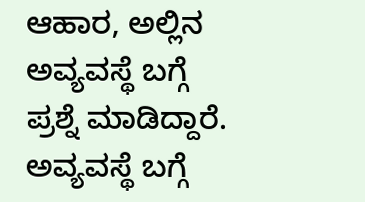ಆಹಾರ, ಅಲ್ಲಿನ ಅವ್ಯವಸ್ಥೆ ಬಗ್ಗೆ ಪ್ರಶ್ನೆ ಮಾಡಿದ್ದಾರೆ. ಅವ್ಯವಸ್ಥೆ ಬಗ್ಗೆ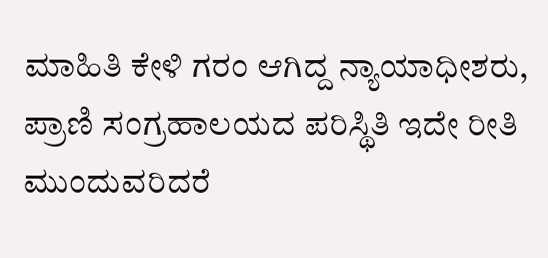ಮಾಹಿತಿ ಕೇಳಿ ಗರಂ ಆಗಿದ್ದ ನ್ಯಾಯಾಧೀಶರು, ಪ್ರಾಣಿ ಸಂಗ್ರಹಾಲಯದ ಪರಿಸ್ಥಿತಿ ಇದೇ ರೀತಿ ಮುಂದುವರಿದರೆ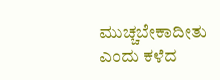ಮುಚ್ಚಬೇಕಾದೀತು ಎಂದು ಕಳೆದ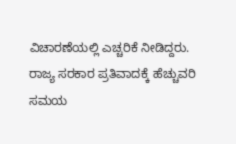ವಿಚಾರಣೆಯಲ್ಲಿ ಎಚ್ಚರಿಕೆ ನೀಡಿದ್ದರು. ರಾಜ್ಯ ಸರಕಾರ ಪ್ರತಿವಾದಕ್ಕೆ ಹೆಚ್ಚುವರಿ ಸಮಯ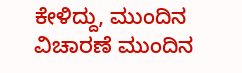ಕೇಳಿದ್ದು, ಮುಂದಿನ ವಿಚಾರಣೆ ಮುಂದಿನ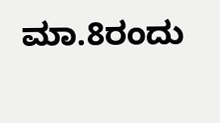ಮಾ.8ರಂದು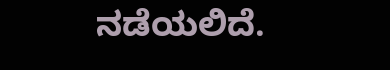ನಡೆಯಲಿದೆ.